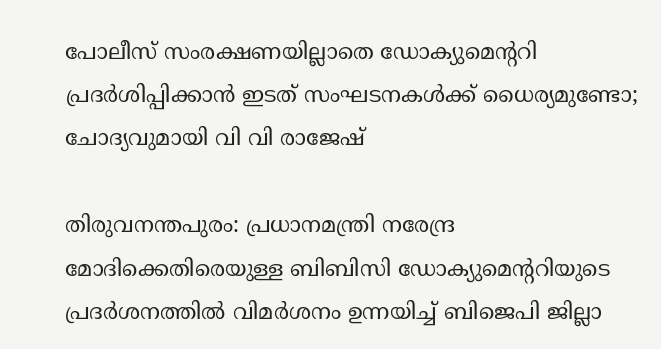പോലീസ് സംരക്ഷണയില്ലാതെ ഡോക്യുമെന്ററി പ്രദർശിപ്പിക്കാൻ ഇടത് സംഘടനകൾക്ക് ധൈര്യമുണ്ടോ; ചോദ്യവുമായി വി വി രാജേഷ്

തിരുവനന്തപുരം: പ്രധാനമന്ത്രി നരേന്ദ്ര മോദിക്കെതിരെയുള്ള ബിബിസി ഡോക്യുമെന്ററിയുടെ പ്രദർശനത്തിൽ വിമർശനം ഉന്നയിച്ച് ബിജെപി ജില്ലാ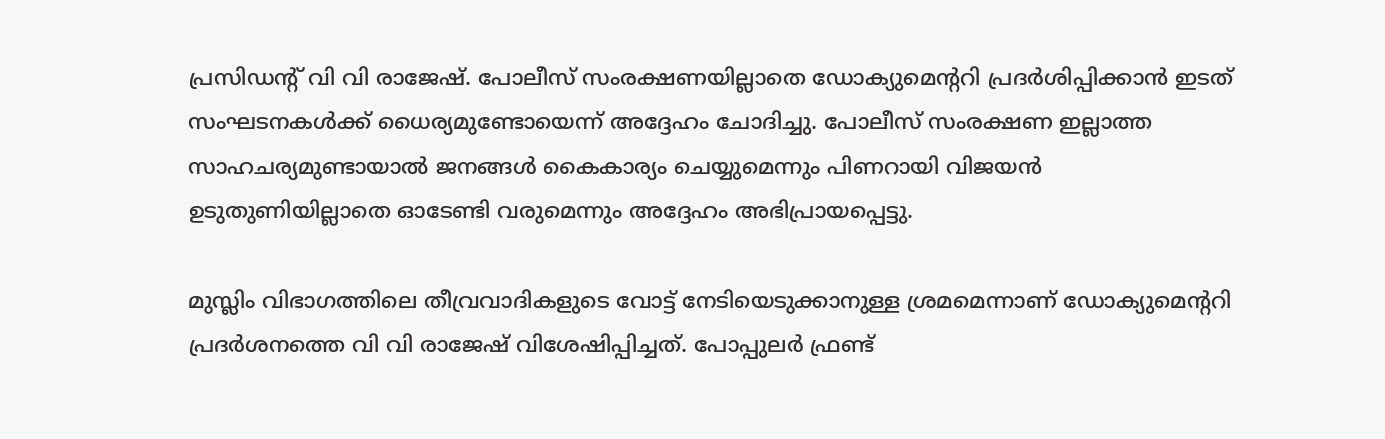പ്രസിഡന്റ് വി വി രാജേഷ്. പോലീസ് സംരക്ഷണയില്ലാതെ ഡോക്യുമെന്ററി പ്രദർശിപ്പിക്കാൻ ഇടത് സംഘടനകൾക്ക് ധൈര്യമുണ്ടോയെന്ന് അദ്ദേഹം ചോദിച്ചു. പോലീസ് സംരക്ഷണ ഇല്ലാത്ത സാഹചര്യമുണ്ടായാൽ ജനങ്ങൾ കൈകാര്യം ചെയ്യുമെന്നും പിണറായി വിജയൻ ഉടുതുണിയില്ലാതെ ഓടേണ്ടി വരുമെന്നും അദ്ദേഹം അഭിപ്രായപ്പെട്ടു.

മുസ്ലിം വിഭാഗത്തിലെ തീവ്രവാദികളുടെ വോട്ട് നേടിയെടുക്കാനുള്ള ശ്രമമെന്നാണ് ഡോക്യുമെന്ററി പ്രദർശനത്തെ വി വി രാജേഷ് വിശേഷിപ്പിച്ചത്. പോപ്പുലർ ഫ്രണ്ട്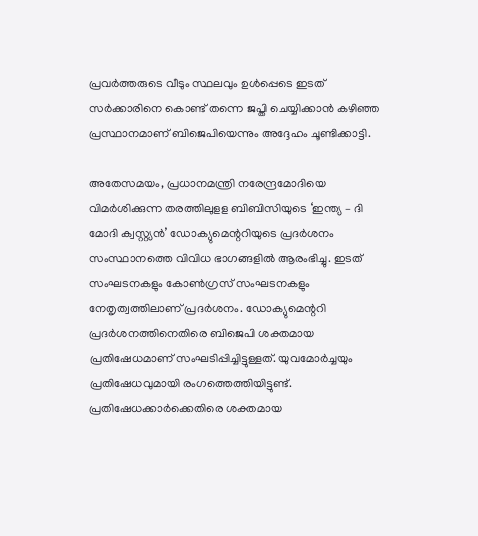പ്രവർത്തരുടെ വീടും സ്ഥലവും ഉൾപ്പെടെ ഇടത് സർക്കാരിനെ കൊണ്ട് തന്നെ ജപ്തി ചെയ്യിക്കാൻ കഴിഞ്ഞ പ്രസ്ഥാനമാണ് ബിജെപിയെന്നും അദ്ദേഹം ചൂണ്ടിക്കാട്ടി.

അതേസമയം, പ്രധാനമന്ത്രി നരേന്ദ്രമോദിയെ വിമർശിക്കുന്ന തരത്തിലുളള ബിബിസിയുടെ ‘ഇന്ത്യ – ദി മോദി ക്വസ്റ്റ്യൻ’ ഡോക്യുമെന്ററിയുടെ പ്രദർശനം സംസ്ഥാനത്തെ വിവിധ ഭാഗങ്ങളിൽ ആരംഭിച്ചു. ഇടത് സംഘടനകളും കോൺഗ്രസ് സംഘടനകളും നേതൃത്വത്തിലാണ് പ്രദർശനം. ഡോക്യുമെന്ററി പ്രദർശനത്തിനെതിരെ ബിജെപി ശക്തമായ പ്രതിഷേധമാണ് സംഘടിപ്പിച്ചിട്ടുള്ളത്. യുവമോർച്ചയും പ്രതിഷേധവുമായി രംഗത്തെത്തിയിട്ടുണ്ട്. പ്രതിഷേധക്കാർക്കെതിരെ ശക്തമായ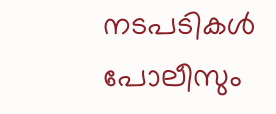നടപടികൾ പോലീസും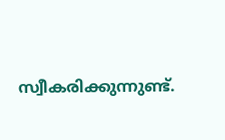സ്വീകരിക്കുന്നുണ്ട്.